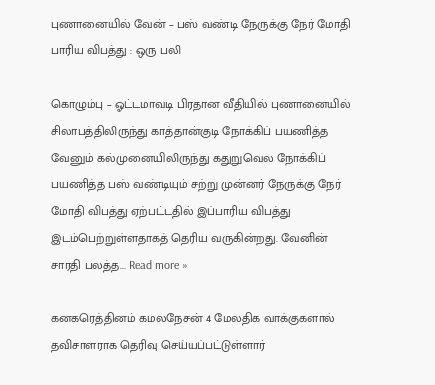புணானையில் வேன் – பஸ் வண்டி நேருக்கு நேர் மோதி பாரிய விபத்து : ஒரு பலி

கொழும்பு – ஓட்டமாவடி பிரதான வீதியில் புணானையில் சிலாபத்திலிருந்து காத்தான்குடி நோக்கிப் பயணித்த வேனும் கல்முனையிலிருந்து கதுறுவெல நோக்கிப் பயணித்த பஸ் வண்டியும் சற்று முன்னர் நேருக்கு நேர் மோதி விபத்து ஏற்பட்டதில் இப்பாரிய விபத்து இடம்பெற்றுள்ளதாகத் தெரிய வருகின்றது. வேனின் சாரதி பலத்த... Read more »

கனகரெத்தினம் கமலநேசன் 4 மேலதிக வாக்குகளால் தவிசாளராக தெரிவு செய்யப்பட்டுள்ளார்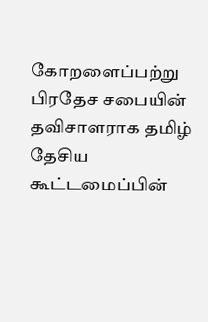கோறளைப்பற்று பிரதேச சபையின் தவிசாளராக தமிழ் தேசிய கூட்டமைப்பின்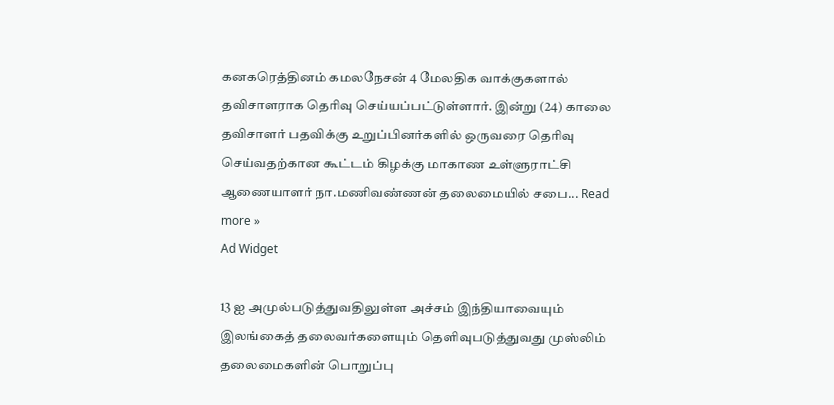கனகரெத்தினம் கமலநேசன் 4 மேலதிக வாக்குகளால் தவிசாளராக தெரிவு செய்யப்பட்டுள்ளார். இன்று (24) காலை தவிசாளர் பதவிக்கு உறுப்பினர்களில் ஒருவரை தெரிவு செய்வதற்கான கூட்டம் கிழக்கு மாகாண உள்ளுராட்சி ஆணையாளர் நா.மணிவண்ணன் தலைமையில் சபை... Read more »
Ad Widget

13 ஐ அமுல்படுத்துவதிலுள்ள அச்சம் இந்தியாவையும் இலங்கைத் தலைவர்களையும் தௌிவுபடுத்துவது முஸ்லிம் தலைமைகளின் பொறுப்பு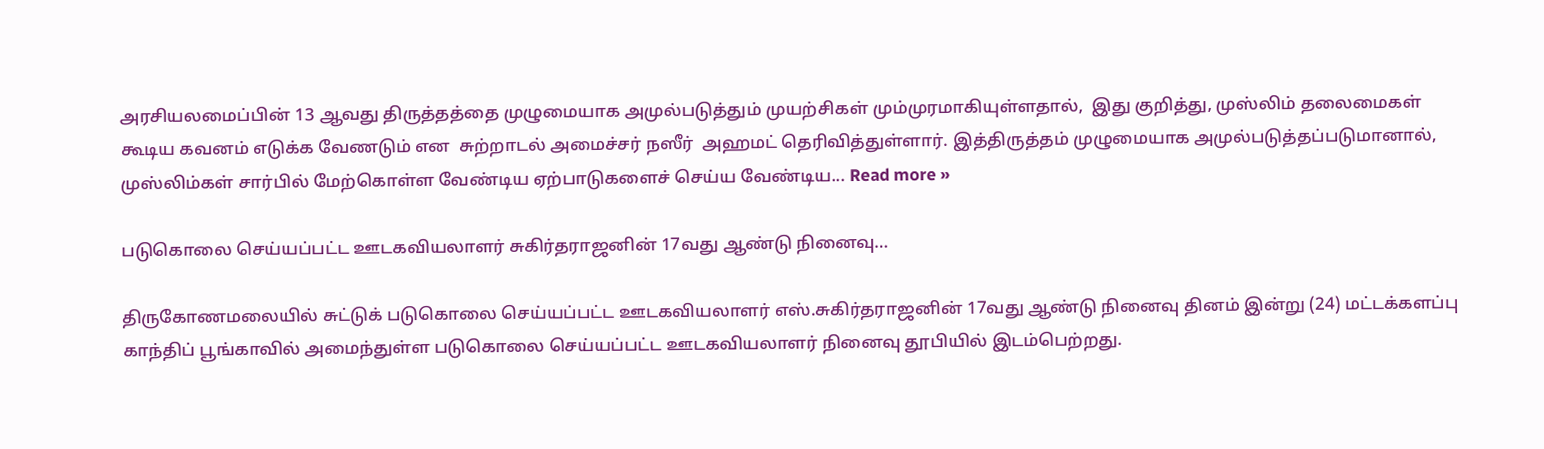அரசியலமைப்பின் 13 ஆவது திருத்தத்தை முழுமையாக அமுல்படுத்தும் முயற்சிகள் மும்முரமாகியுள்ளதால்,  இது குறித்து, முஸ்லிம் தலைமைகள்  கூடிய கவனம் எடுக்க வேணடும் என  சுற்றாடல் அமைச்சர் நஸீர்  அஹமட் தெரிவித்துள்ளார். இத்திருத்தம் முழுமையாக அமுல்படுத்தப்படுமானால், முஸ்லிம்கள் சார்பில் மேற்கொள்ள வேண்டிய ஏற்பாடுகளைச் செய்ய வேண்டிய... Read more »

படுகொலை செய்யப்பட்ட ஊடகவியலாளர் சுகிர்தராஜனின் 17வது ஆண்டு நினைவு…

திருகோணமலையில் சுட்டுக் படுகொலை செய்யப்பட்ட ஊடகவியலாளர் எஸ்.சுகிர்தராஜனின் 17வது ஆண்டு நினைவு தினம் இன்று (24) மட்டக்களப்பு காந்திப் பூங்காவில் அமைந்துள்ள படுகொலை செய்யப்பட்ட ஊடகவியலாளர் நினைவு தூபியில் இடம்பெற்றது.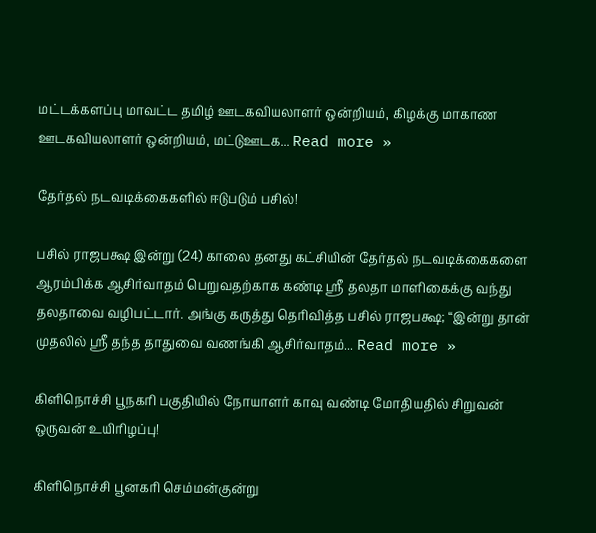மட்டக்களப்பு மாவட்ட தமிழ் ஊடகவியலாளர் ஒன்றியம், கிழக்கு மாகாண ஊடகவியலாளர் ஒன்றியம், மட்டுஊடக... Read more »

தேர்தல் நடவடிக்கைகளில் ஈடுபடும் பசில்!

பசில் ராஜபக்ஷ இன்று (24) காலை தனது கட்சியின் தேர்தல் நடவடிக்கைகளை ஆரம்பிக்க ஆசிர்வாதம் பெறுவதற்காக கண்டி ஸ்ரீ தலதா மாளிகைக்கு வந்து தலதாவை வழிபட்டார். அங்கு கருத்து தெரிவித்த பசில் ராஜபக்ஷ; “இன்று தான் முதலில் ஸ்ரீ தந்த தாதுவை வணங்கி ஆசிர்வாதம்... Read more »

கிளிநொச்சி பூநகரி பகுதியில் நோயாளர் காவு வண்டி மோதியதில் சிறுவன் ஒருவன் உயிரிழப்பு!

கிளிநொச்சி பூனகரி செம்மன்குன்று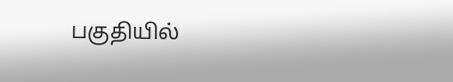பகுதியில்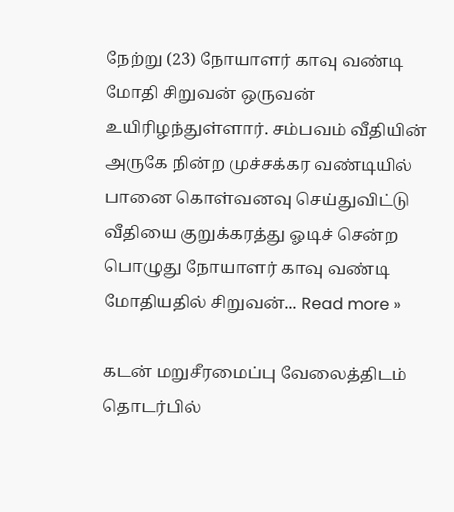நேற்று (23) நோயாளர் காவு வண்டி மோதி சிறுவன் ஒருவன் உயிரிழந்துள்ளார். சம்பவம் வீதியின் அருகே நின்ற முச்சக்கர வண்டியில் பானை கொள்வனவு செய்துவிட்டு வீதியை குறுக்கரத்து ஓடிச் சென்ற பொழுது நோயாளர் காவு வண்டி மோதியதில் சிறுவன்... Read more »

கடன் மறுசீரமைப்பு வேலைத்திடம் தொடர்பில்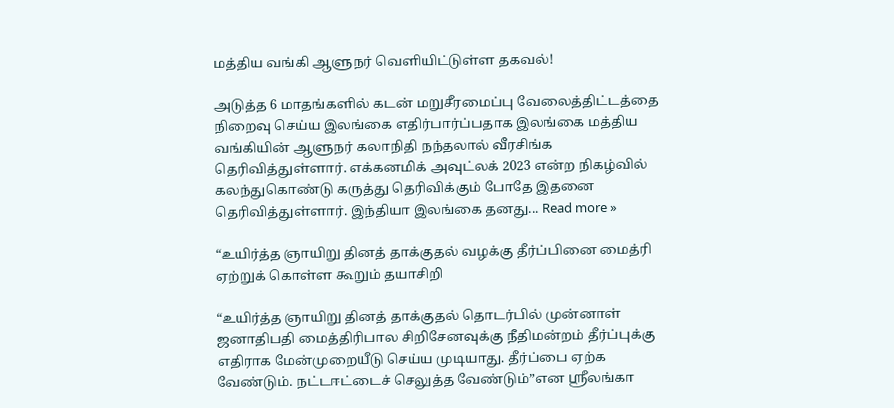மத்திய வங்கி ஆளுநர் வெளியிட்டுள்ள தகவல்!

அடுத்த 6 மாதங்களில் கடன் மறுசீரமைப்பு வேலைத்திட்டத்தை நிறைவு செய்ய இலங்கை எதிர்பார்ப்பதாக இலங்கை மத்திய வங்கியின் ஆளுநர் கலாநிதி நந்தலால் வீரசிங்க தெரிவித்துள்ளார். எக்கனமிக் அவுட்லக் 2023 என்ற நிகழ்வில் கலந்துகொண்டு கருத்து தெரிவிக்கும் போதே இதனை தெரிவித்துள்ளார். இந்தியா இலங்கை தனது... Read more »

“உயிர்த்த ஞாயிறு தினத் தாக்குதல் வழக்கு தீர்ப்பினை மைத்ரி ஏற்றுக் கொள்ள கூறும் தயாசிறி

“உயிர்த்த ஞாயிறு தினத் தாக்குதல் தொடர்பில் முன்னாள் ஜனாதிபதி மைத்திரிபால சிறிசேனவுக்கு நீதிமன்றம் தீர்ப்புக்கு எதிராக மேன்முறையீடு செய்ய முடியாது. தீர்ப்பை ஏற்க வேண்டும். நட்டஈட்டைச் செலுத்த வேண்டும்”என ஸ்ரீலங்கா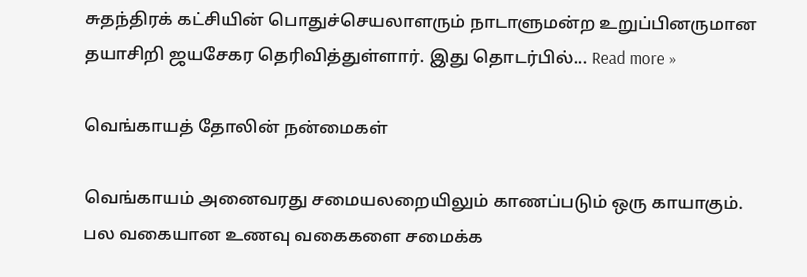சுதந்திரக் கட்சியின் பொதுச்செயலாளரும் நாடாளுமன்ற உறுப்பினருமான தயாசிறி ஜயசேகர தெரிவித்துள்ளார். இது தொடர்பில்... Read more »

வெங்காயத் தோலின் நன்மைகள்

வெங்காயம் அனைவரது சமையலறையிலும் காணப்படும் ஒரு காயாகும். பல வகையான உணவு வகைகளை சமைக்க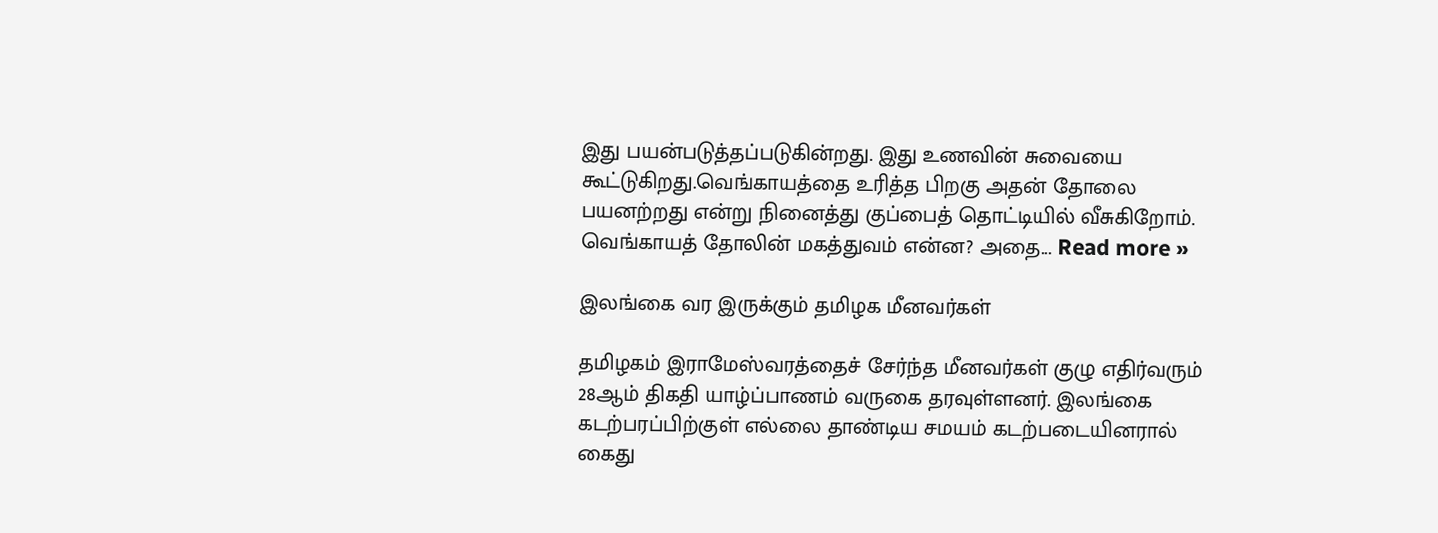இது பயன்படுத்தப்படுகின்றது. இது உணவின் சுவையை கூட்டுகிறது.வெங்காயத்தை உரித்த பிறகு அதன் தோலை பயனற்றது என்று நினைத்து குப்பைத் தொட்டியில் வீசுகிறோம். வெங்காயத் தோலின் மகத்துவம் என்ன? அதை... Read more »

இலங்கை வர இருக்கும் தமிழக மீனவர்கள்

தமிழகம் இராமேஸ்வரத்தைச் சேர்ந்த மீனவர்கள் குழு எதிர்வரும் 28ஆம் திகதி யாழ்ப்பாணம் வருகை தரவுள்ளனர். இலங்கை கடற்பரப்பிற்குள் எல்லை தாண்டிய சமயம் கடற்படையினரால் கைது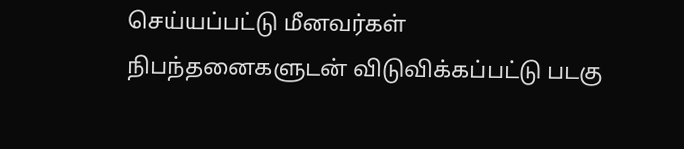செய்யப்பட்டு மீனவர்கள் நிபந்தனைகளுடன் விடுவிக்கப்பட்டு படகு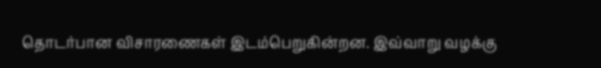தொடர்பான விசாரணைகள் இடம்பெறுகின்றன. இவ்வாறு வழக்கு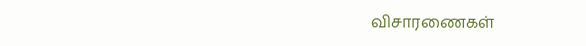விசாரணைகள்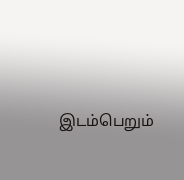இடம்பெறும்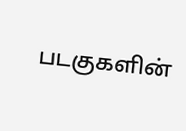படகுகளின்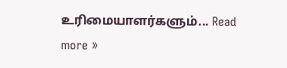உரிமையாளர்களும்... Read more »